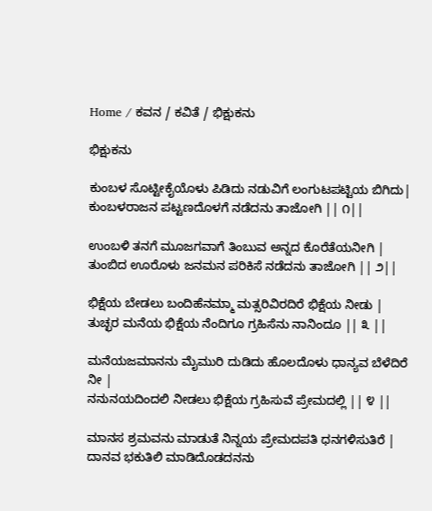Home / ಕವನ / ಕವಿತೆ / ಭಿಕ್ಷುಕನು

ಭಿಕ್ಷುಕನು

ಕುಂಬಳ ಸೊಟ್ಟೀಕೈಯೊಳು ಪಿಡಿದು ನಡುವಿಗೆ ಲಂಗುಟಪಟ್ಟಿಯ ಬಿಗಿದು|
ಕುಂಬಳರಾಜನ ಪಟ್ಟಣದೊಳಗೆ ನಡೆದನು ತಾಜೋಗಿ || ೧||

ಉಂಬಳಿ ತನಗೆ ಮೂಜಗವಾಗೆ ತಿಂಬುವ ಅನ್ನದ ಕೊರೆತೆಯನೀಗಿ |
ತುಂಬಿದ ಊರೊಳು ಜನಮನ ಪರಿಕಿಸೆ ನಡೆದನು ತಾಜೋಗಿ || ೨||

ಭಿಕ್ಷೆಯ ಬೇಡಲು ಬಂದಿಹೆನಮ್ಮಾ ಮತ್ಸರಿವಿರದಿರೆ ಭಿಕ್ಷೆಯ ನೀಡು |
ತುಚ್ಛರ ಮನೆಯ ಭಿಕ್ಷೆಯ ನೆಂದಿಗೂ ಗ್ರಹಿಸೆನು ನಾನಿಂದೂ || ೩ ||

ಮನೆಯಜಮಾನನು ಮೈಮುರಿ ದುಡಿದು ಹೊಲದೊಳು ಧಾನ್ಯವ ಬೆಳೆದಿರೆ ನೀ |
ನನುನಯದಿಂದಲಿ ನೀಡಲು ಭಿಕ್ಷೆಯ ಗ್ರಹಿಸುವೆ ಪ್ರೇಮದಲ್ಲಿ || ೪ ||

ಮಾನಸ ಶ್ರಮವನು ಮಾಡುತೆ ನಿನ್ನಯ ಪ್ರೇಮದಪತಿ ಧನಗಳಿಸುತಿರೆ |
ದಾನವ ಭಕುತಿಲಿ ಮಾಡಿದೊಡದನನು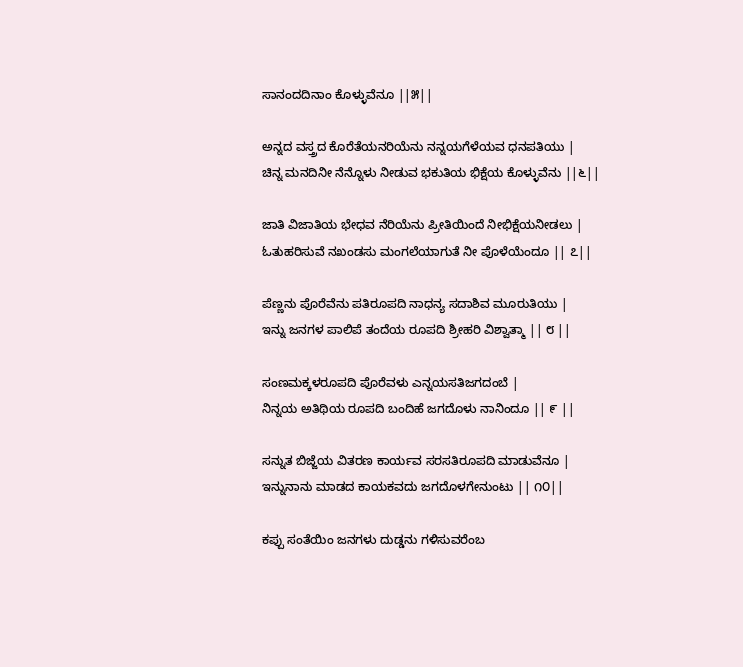ಸಾನಂದದಿನಾಂ ಕೊಳ್ಳುವೆನೂ ||೫||

ಅನ್ನದ ವಸ್ತ್ರದ ಕೊರೆತೆಯನರಿಯೆನು ನನ್ನಯಗೆಳೆಯವ ಧನಪತಿಯು |
ಚಿನ್ನ ಮನದಿನೀ ನೆನ್ನೊಳು ನೀಡುವ ಭಕುತಿಯ ಭಿಕ್ಷೆಯ ಕೊಳ್ಳುವೆನು ||೬||

ಜಾತಿ ವಿಜಾತಿಯ ಭೇಧವ ನೆರಿಯೆನು ಪ್ರೀತಿಯಿಂದೆ ನೀಭಿಕ್ಷೆಯನೀಡಲು |
ಓತುಹರಿಸುವೆ ನಖಂಡಸು ಮಂಗಲೆಯಾಗುತೆ ನೀ ಪೊಳೆಯೆಂದೂ || ೭||

ಪೆಣ್ಣನು ಪೊರೆವೆನು ಪತಿರೂಪದಿ ನಾಧನ್ಯ ಸದಾಶಿವ ಮೂರುತಿಯು |
ಇನ್ನು ಜನಗಳ ಪಾಲಿಪೆ ತಂದೆಯ ರೂಪದಿ ಶ್ರೀಹರಿ ವಿಶ್ವಾತ್ಮಾ || ೮ ||

ಸಂಣಮಕ್ಕಳರೂಪದಿ ಪೊರೆವಳು ಎನ್ನಯಸತಿಜಗದಂಬೆ |
ನಿನ್ನಯ ಅತಿಥಿಯ ರೂಪದಿ ಬಂದಿಹೆ ಜಗದೊಳು ನಾನಿಂದೂ || ೯ ||

ಸನ್ನುತ ಬಿಜ್ಜೆಯ ವಿತರಣ ಕಾರ್ಯವ ಸರಸತಿರೂಪದಿ ಮಾಡುವೆನೂ |
ಇನ್ನುನಾನು ಮಾಡದ ಕಾಯಕವದು ಜಗದೊಳಗೇನುಂಟು || ೧೦||

ಕಪ್ಪು ಸಂತೆಯಿಂ ಜನಗಳು ದುಡ್ಡನು ಗಳಿಸುವರೆಂಬ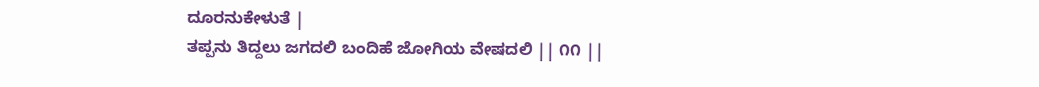ದೂರನುಕೇಳುತೆ |
ತಪ್ಪನು ತಿದ್ದಲು ಜಗದಲಿ ಬಂದಿಹೆ ಜೋಗಿಯ ವೇಷದಲಿ || ೧೧ ||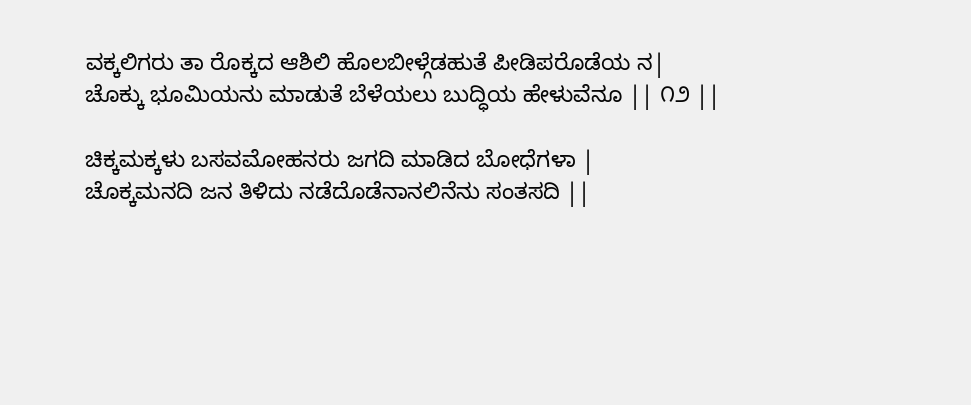ವಕ್ಕಲಿಗರು ತಾ ರೊಕ್ಕದ ಆಶಿಲಿ ಹೊಲಬೀಳ್ಗೆಡಹುತೆ ಪೀಡಿಪರೊಡೆಯ ನ|
ಚೊಕ್ಕು ಭೂಮಿಯನು ಮಾಡುತೆ ಬೆಳೆಯಲು ಬುದ್ಧಿಯ ಹೇಳುವೆನೂ || ೧೨ ||

ಚಿಕ್ಕಮಕ್ಕಳು ಬಸವಮೋಹನರು ಜಗದಿ ಮಾಡಿದ ಬೋಧೆಗಳಾ |
ಚೊಕ್ಕಮನದಿ ಜನ ತಿಳಿದು ನಡೆದೊಡೆನಾನಲಿನೆನು ಸಂತಸದಿ ||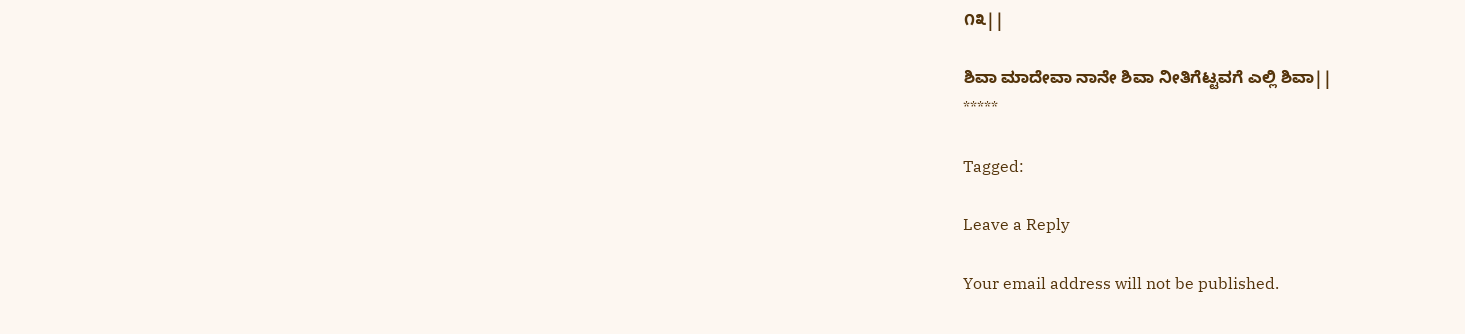೧೩||

ಶಿವಾ ಮಾದೇವಾ ನಾನೇ ಶಿವಾ ನೀತಿಗೆಟ್ಟವಗೆ ಎಲ್ಲಿ ಶಿವಾ||
*****

Tagged:

Leave a Reply

Your email address will not be published.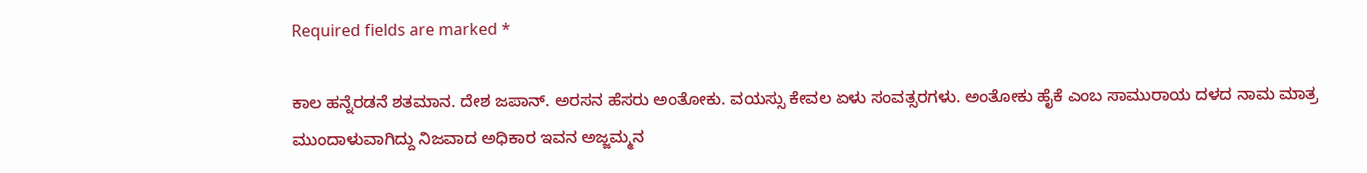Required fields are marked *

ಕಾಲ ಹನ್ನೆರಡನೆ ಶತಮಾನ. ದೇಶ ಜಪಾನ್. ಅರಸನ ಹೆಸರು ಅಂತೋಕು. ವಯಸ್ಸು ಕೇವಲ ಏಳು ಸಂವತ್ಸರಗಳು. ಅಂತೋಕು ಹೈಕೆ ಎಂಬ ಸಾಮುರಾಯ ದಳದ ನಾಮ ಮಾತ್ರ ಮುಂದಾಳುವಾಗಿದ್ದು ನಿಜವಾದ ಅಧಿಕಾರ ಇವನ ಅಜ್ಜಮ್ಮನ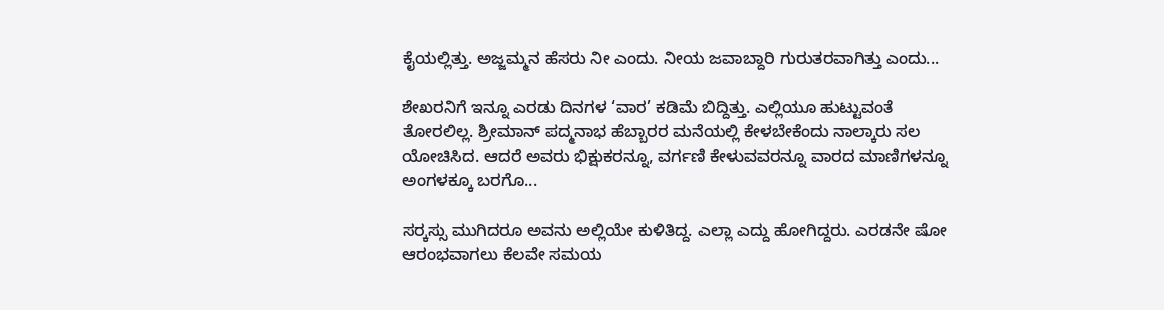ಕೈಯಲ್ಲಿತ್ತು. ಅಜ್ಜಮ್ಮನ ಹೆಸರು ನೀ ಎಂದು. ನೀಯ ಜವಾಬ್ದಾರಿ ಗುರುತರವಾಗಿತ್ತು ಎಂದು...

ಶೇಖರನಿಗೆ ಇನ್ನೂ ಎರಡು ದಿನಗಳ ‘ವಾರ’ ಕಡಿಮೆ ಬಿದ್ದಿತ್ತು. ಎಲ್ಲಿಯೂ ಹುಟ್ಟುವಂತೆ ತೋರಲಿಲ್ಲ. ಶ್ರೀಮಾನ್ ಪದ್ಮನಾಭ ಹೆಬ್ಬಾರರ ಮನೆಯಲ್ಲಿ ಕೇಳಬೇಕೆಂದು ನಾಲ್ಕಾರು ಸಲ ಯೋಚಿಸಿದ. ಆದರೆ ಅವರು ಭಿಕ್ಷುಕರನ್ನೂ, ವರ್ಗಣಿ ಕೇಳುವವರನ್ನೂ ವಾರದ ಮಾಣಿಗಳನ್ನೂ ಅಂಗಳಕ್ಕೂ ಬರಗೊ...

ಸರ್‍ಕಸ್ಸು ಮುಗಿದರೂ ಅವನು ಅಲ್ಲಿಯೇ ಕುಳಿತಿದ್ದ. ಎಲ್ಲಾ ಎದ್ದು ಹೋಗಿದ್ದರು. ಎರಡನೇ ಷೋ ಆರಂಭವಾಗಲು ಕೆಲವೇ ಸಮಯ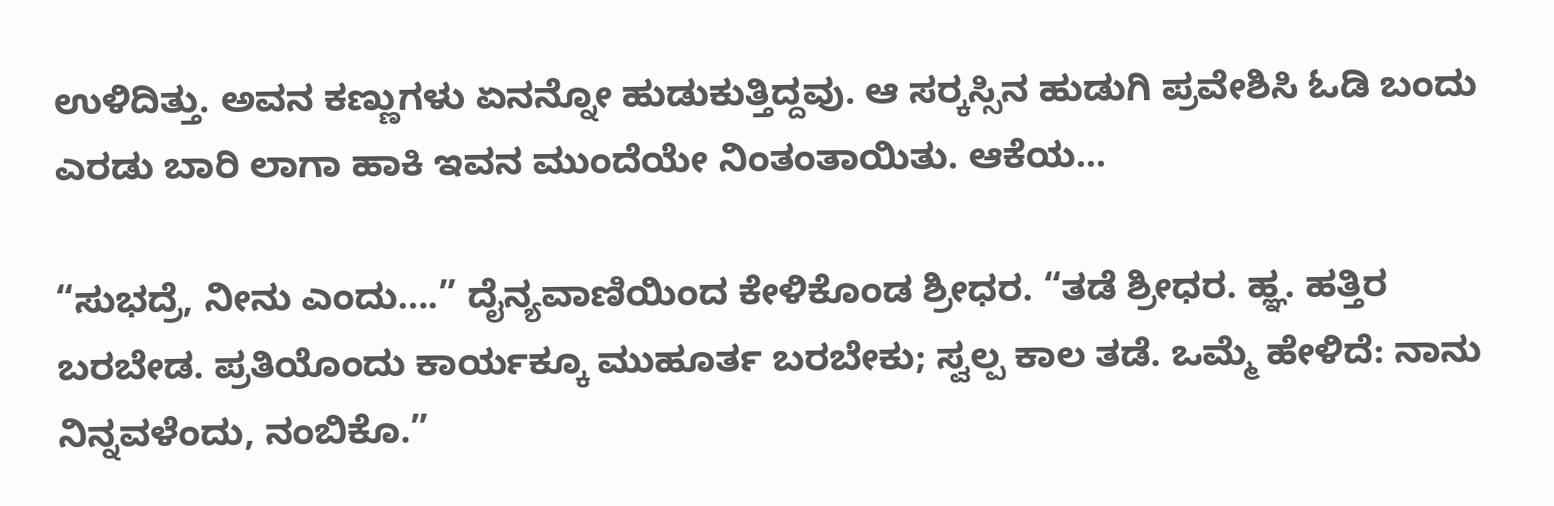ಉಳಿದಿತ್ತು. ಅವನ ಕಣ್ಣುಗಳು ಏನನ್ನೋ ಹುಡುಕುತ್ತಿದ್ದವು. ಆ ಸರ್‍ಕಸ್ಸಿನ ಹುಡುಗಿ ಪ್ರವೇಶಿಸಿ ಓಡಿ ಬಂದು ಎರಡು ಬಾರಿ ಲಾಗಾ ಹಾಕಿ ಇವನ ಮುಂದೆಯೇ ನಿಂತಂತಾಯಿತು. ಆಕೆಯ...

“ಸುಭದ್ರೆ, ನೀನು ಎಂದು….” ದೈನ್ಯವಾಣಿಯಿಂದ ಕೇಳಿಕೊಂಡ ಶ್ರೀಧರ. “ತಡೆ ಶ್ರೀಧರ. ಹ್ಞ. ಹತ್ತಿರ ಬರಬೇಡ. ಪ್ರತಿಯೊಂದು ಕಾರ್ಯಕ್ಕೂ ಮುಹೂರ್ತ ಬರಬೇಕು; ಸ್ವಲ್ಪ ಕಾಲ ತಡೆ. ಒಮ್ಮೆ ಹೇಳಿದೆ: ನಾನು ನಿನ್ನವಳೆಂದು, ನಂಬಿಕೊ.”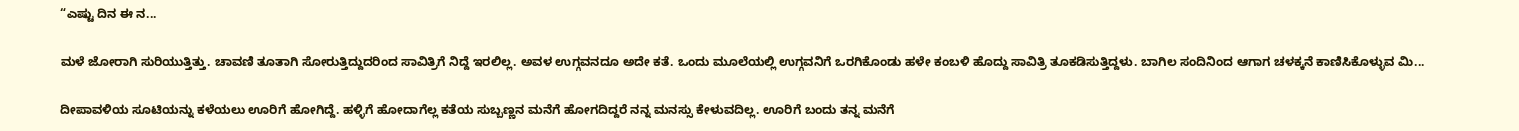“ಎಷ್ಟು ದಿನ ಈ ನ...

ಮಳೆ ಜೋರಾಗಿ ಸುರಿಯುತ್ತಿತ್ತು. ಚಾವಣಿ ತೂತಾಗಿ ಸೋರುತ್ತಿದ್ದುದರಿಂದ ಸಾವಿತ್ರಿಗೆ ನಿದ್ದೆ ಇರಲಿಲ್ಲ. ಅವಳ ಉಗ್ಗವನದೂ ಅದೇ ಕತೆ. ಒಂದು ಮೂಲೆಯಲ್ಲಿ ಉಗ್ಗವನಿಗೆ ಒರಗಿಕೊಂಡು ಹಳೇ ಕಂಬಳಿ ಹೊದ್ದು ಸಾವಿತ್ರಿ ತೂಕಡಿಸುತ್ತಿದ್ದಳು. ಬಾಗಿಲ ಸಂದಿನಿಂದ ಆಗಾಗ ಚಳಕ್ಕನೆ ಕಾಣಿಸಿಕೊಳ್ಳುವ ಮಿ...

ದೀಪಾವಳಿಯ ಸೂಟಿಯನ್ನು ಕಳೆಯಲು ಊರಿಗೆ ಹೋಗಿದ್ದೆ. ಹಳ್ಳಿಗೆ ಹೋದಾಗೆಲ್ಲ ಕತೆಯ ಸುಬ್ಬಣ್ಣನ ಮನೆಗೆ ಹೋಗದಿದ್ದರೆ ನನ್ನ ಮನಸ್ಸು ಕೇಳುವದಿಲ್ಲ. ಊರಿಗೆ ಬಂದು ತನ್ನ ಮನೆಗೆ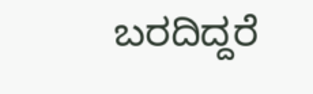ಬರದಿದ್ದರೆ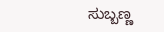ಸುಬ್ಬಣ್ಣ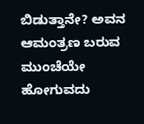ಬಿಡುತ್ತಾನೇ? ಅವನ ಆಮಂತ್ರಣ ಬರುವ ಮುಂಚೆಯೇ ಹೋಗುವದು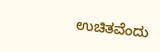ಉಚಿತವೆಂದು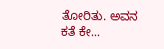ತೋರಿತು. ಅವನ ಕತೆ ಕೇ...